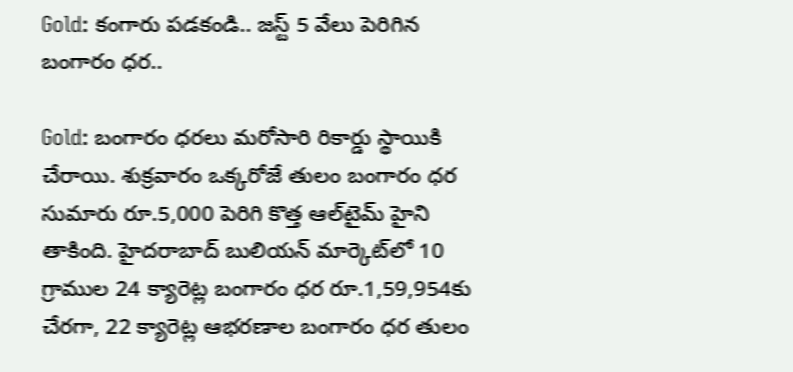Gold: కంగారు పడకండి.. జస్ట్ 5 వేలు పెరిగిన బంగారం ధర..

Gold: బంగారం ధరలు మరోసారి రికార్డు స్థాయికి చేరాయి. శుక్రవారం ఒక్కరోజే తులం బంగారం ధర సుమారు రూ.5,000 పెరిగి కొత్త ఆల్‌టైమ్ హైని తాకింది. హైదరాబాద్ బులియన్ మార్కెట్‌లో 10 గ్రాముల 24 క్యారెట్ల బంగారం ధర రూ.1,59,954కు చేరగా, 22 క్యారెట్ల ఆభరణాల బంగారం ధర తులం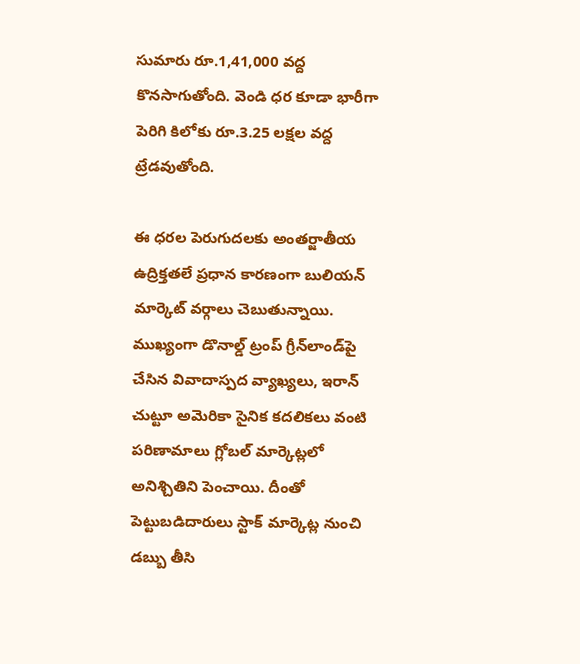సుమారు రూ.1,41,000 వద్ద కొనసాగుతోంది. వెండి ధర కూడా భారీగా పెరిగి కిలోకు రూ.3.25 లక్షల వద్ద ట్రేడవుతోంది.

ఈ ధరల పెరుగుదలకు అంతర్జాతీయ ఉద్రిక్తతలే ప్రధాన కారణంగా బులియన్ మార్కెట్ వర్గాలు చెబుతున్నాయి. ముఖ్యంగా డొనాల్డ్ ట్రంప్ గ్రీన్‌లాండ్‌పై చేసిన వివాదాస్పద వ్యాఖ్యలు, ఇరాన్ చుట్టూ అమెరికా సైనిక కదలికలు వంటి పరిణామాలు గ్లోబల్ మార్కెట్లలో అనిశ్చితిని పెంచాయి. దీంతో పెట్టుబడిదారులు స్టాక్ మార్కెట్ల నుంచి డబ్బు తీసి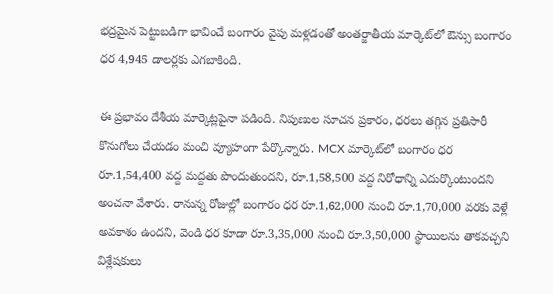భద్రమైన పెట్టుబడిగా భావించే బంగారం వైపు మళ్లడంతో అంతర్జాతీయ మార్కెట్‌లో ఔన్సు బంగారం ధర 4,945 డాలర్లకు ఎగబాకింది.

ఈ ప్రభావం దేశీయ మార్కెట్లపైనా పడింది. నిపుణుల సూచన ప్రకారం, ధరలు తగ్గిన ప్రతిసారీ కొనుగోలు చేయడం మంచి వ్యూహంగా పేర్కొన్నారు. MCX మార్కెట్‌లో బంగారం ధర రూ.1,54,400 వద్ద మద్దతు పొందుతుందని, రూ.1,58,500 వద్ద నిరోధాన్ని ఎదుర్కొంటుందని అంచనా వేశారు. రానున్న రోజుల్లో బంగారం ధర రూ.1,62,000 నుంచి రూ.1,70,000 వరకు వెళ్లే అవకాశం ఉందని, వెండి ధర కూడా రూ.3,35,000 నుంచి రూ.3,50,000 స్థాయిలను తాకవచ్చని విశ్లేషకులు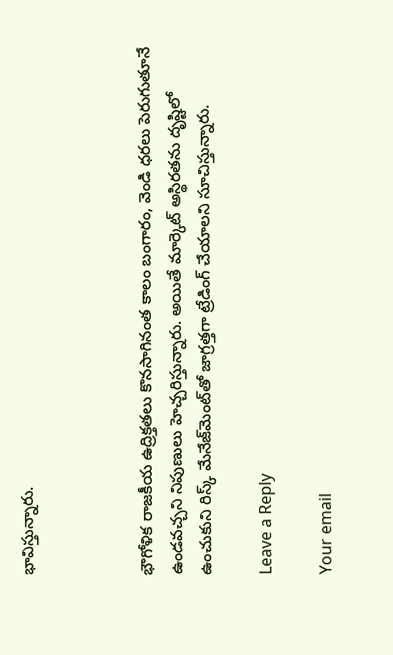భావిస్తున్నారు.



భౌగోళిక రాజకీయ ఉద్రిక్తతలు కొనసాగినంత కాలం బంగారం, వెండి ధరలు పెరుగుతూనే ఉండవచ్చని నిపుణులు హెచ్చరిస్తున్నారు. అయితే మార్కెట్ అస్థిరతను దృష్టిలో ఉంచుకుని రిస్క్ మేనేజ్‌మెంట్‌తో జాగ్రత్తగా ట్రేడింగ్ చేయాలని సూచిస్తున్నారు.

Leave a Reply

Your email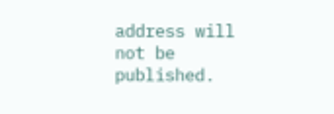address will not be published.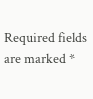Required fields are marked *